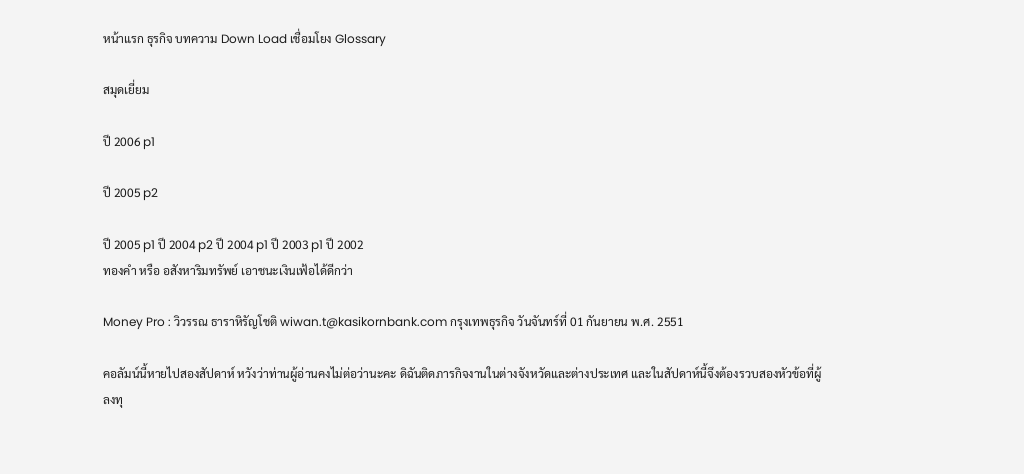หน้าแรก ธุรกิจ บทความ Down Load เชื่อมโยง Glossary

สมุดเยี่ยม

ปี 2006 p1

ปี 2005 p2

ปี 2005 p1 ปี 2004 p2 ปี 2004 p1 ปี 2003 p1 ปี 2002
ทองคำ หรือ อสังหาริมทรัพย์ เอาชนะเงินเฟ้อได้ดีกว่า

Money Pro : วิวรรณ ธาราหิรัญโชติ wiwan.t@kasikornbank.com กรุงเทพธุรกิจ วันจันทร์ที่ 01 กันยายน พ.ศ. 2551

คอลัมน์นี้หายไปสองสัปดาห์ หวังว่าท่านผู้อ่านคงไม่ต่อว่านะคะ ดิฉันติดภารกิจงานในต่างจังหวัดและต่างประเทศ และในสัปดาห์นี้จึงต้องรวบสองหัวข้อที่ผู้ลงทุ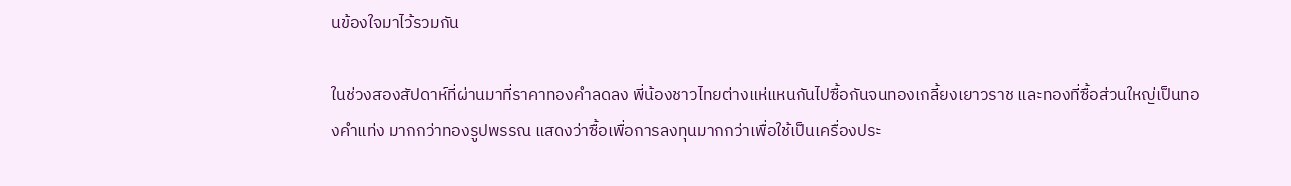นข้องใจมาไว้รวมกัน

ในช่วงสองสัปดาห์ที่ผ่านมาที่ราคาทองคำลดลง พี่น้องชาวไทยต่างแห่แหนกันไปซื้อกันจนทองเกลี้ยงเยาวราช และทองที่ซื้อส่วนใหญ่เป็นทองคำแท่ง มากกว่าทองรูปพรรณ แสดงว่าซื้อเพื่อการลงทุนมากกว่าเพื่อใช้เป็นเครื่องประ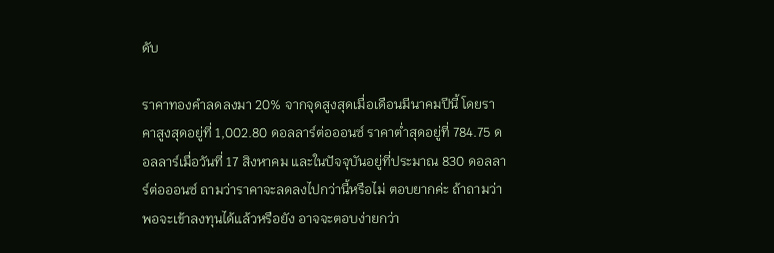ดับ

ราคาทองคำลดลงมา 20% จากจุดสูงสุดเมื่อเดือนมีนาคมปีนี้ โดยราคาสูงสุดอยู่ที่ 1,002.80 ดอลลาร์ต่อออนซ์ ราคาต่ำสุดอยู่ที่ 784.75 ดอลลาร์เมื่อวันที่ 17 สิงหาคม และในปัจจุบันอยู่ที่ประมาณ 830 ดอลลาร์ต่อออนซ์ ถามว่าราคาจะลดลงไปกว่านี้หรือไม่ ตอบยากค่ะ ถ้าถามว่าพอจะเข้าลงทุนได้แล้วหรือยัง อาจจะตอบง่ายกว่า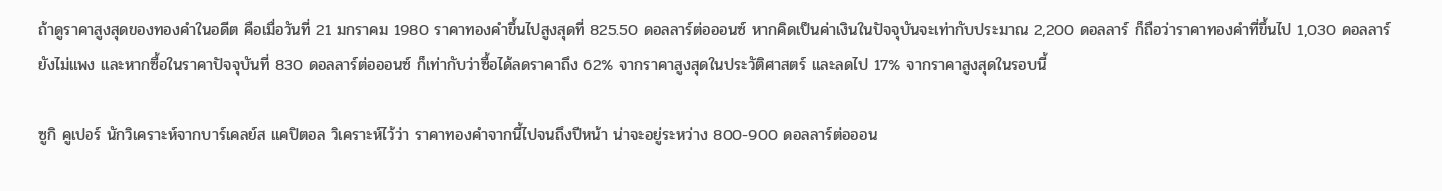ถ้าดูราคาสูงสุดของทองคำในอดีต คือเมื่อวันที่ 21 มกราคม 1980 ราคาทองคำขึ้นไปสูงสุดที่ 825.50 ดอลลาร์ต่อออนซ์ หากคิดเป็นค่าเงินในปัจจุบันจะเท่ากับประมาณ 2,200 ดอลลาร์ ก็ถือว่าราคาทองคำที่ขึ้นไป 1,030 ดอลลาร์ยังไม่แพง และหากซื้อในราคาปัจจุบันที่ 830 ดอลลาร์ต่อออนซ์ ก็เท่ากับว่าซื้อได้ลดราคาถึง 62% จากราคาสูงสุดในประวัติศาสตร์ และลดไป 17% จากราคาสูงสุดในรอบนี้

ซูกิ คูเปอร์ นักวิเคราะห์จากบาร์เคลย์ส แคปิตอล วิเคราะห์ไว้ว่า ราคาทองคำจากนี้ไปจนถึงปีหน้า น่าจะอยู่ระหว่าง 800-900 ดอลลาร์ต่อออน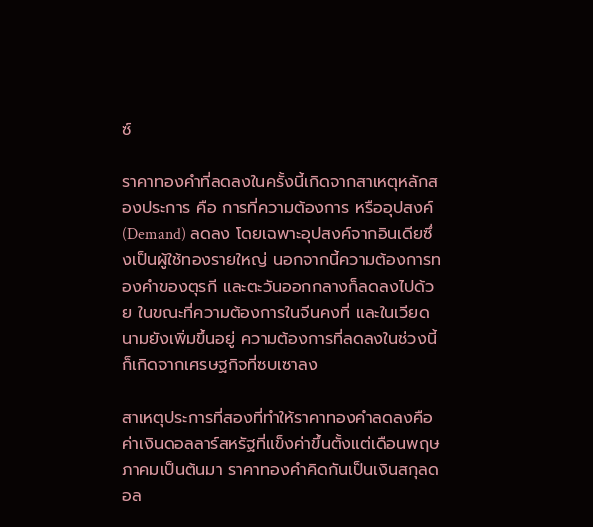ซ์

ราคาทองคำที่ลดลงในครั้งนี้เกิดจากสาเหตุหลักสองประการ คือ การที่ความต้องการ หรืออุปสงค์ (Demand) ลดลง โดยเฉพาะอุปสงค์จากอินเดียซึ่งเป็นผู้ใช้ทองรายใหญ่ นอกจากนี้ความต้องการทองคำของตุรกี และตะวันออกกลางก็ลดลงไปด้วย ในขณะที่ความต้องการในจีนคงที่ และในเวียดนามยังเพิ่มขึ้นอยู่ ความต้องการที่ลดลงในช่วงนี้ก็เกิดจากเศรษฐกิจที่ซบเซาลง

สาเหตุประการที่สองที่ทำให้ราคาทองคำลดลงคือ ค่าเงินดอลลาร์สหรัฐที่แข็งค่าขึ้นตั้งแต่เดือนพฤษภาคมเป็นต้นมา ราคาทองคำคิดกันเป็นเงินสกุลดอล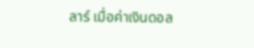ลาร์ เมื่อค่าเงินดอล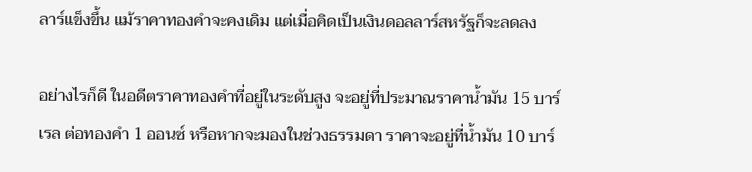ลาร์แข็งขึ้น แม้ราคาทองคำจะคงเดิม แต่เมื่อคิดเป็นเงินดอลลาร์สหรัฐก็จะลดลง

อย่างไรก็ดี ในอดีตราคาทองคำที่อยู่ในระดับสูง จะอยู่ที่ประมาณราคาน้ำมัน 15 บาร์เรล ต่อทองคำ 1 ออนซ์ หรือหากจะมองในช่วงธรรมดา ราคาจะอยู่ที่น้ำมัน 10 บาร์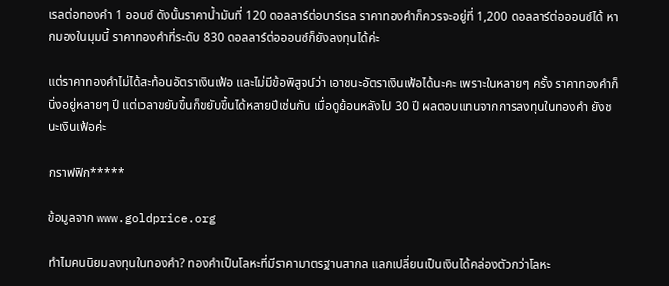เรลต่อทองคำ 1 ออนซ์ ดังนั้นราคาน้ำมันที่ 120 ดอลลาร์ต่อบาร์เรล ราคาทองคำก็ควรจะอยู่ที่ 1,200 ดอลลาร์ต่อออนซ์ได้ หากมองในมุมนี้ ราคาทองคำที่ระดับ 830 ดอลลาร์ต่อออนซ์ก็ยังลงทุนได้ค่ะ

แต่ราคาทองคำไม่ได้สะท้อนอัตราเงินเฟ้อ และไม่มีข้อพิสูจน์ว่า เอาชนะอัตราเงินเฟ้อได้นะคะ เพราะในหลายๆ ครั้ง ราคาทองคำก็นิ่งอยู่หลายๆ ปี แต่เวลาขยับขึ้นก็ขยับขึ้นได้หลายปีเช่นกัน เมื่อดูย้อนหลังไป 30 ปี ผลตอบแทนจากการลงทุนในทองคำ ยังชนะเงินเฟ้อค่ะ

กราฟฟิก*****

ข้อมูลจาก www.goldprice.org

ทำไมคนนิยมลงทุนในทองคำ? ทองคำเป็นโลหะที่มีราคามาตรฐานสากล แลกเปลี่ยนเป็นเงินได้คล่องตัวกว่าโลหะ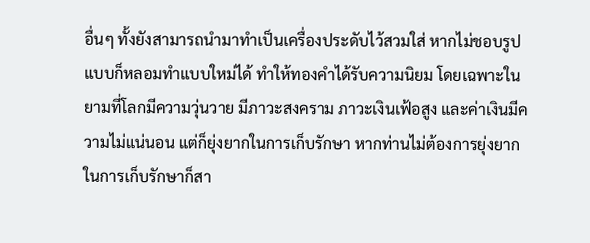อื่นๆ ทั้งยังสามารถนำมาทำเป็นเครื่องประดับไว้สวมใส่ หากไม่ชอบรูปแบบก็หลอมทำแบบใหม่ได้ ทำให้ทองคำได้รับความนิยม โดยเฉพาะในยามที่โลกมีความวุ่นวาย มีภาวะสงคราม ภาวะเงินเฟ้อสูง และค่าเงินมีความไม่แน่นอน แต่ก็ยุ่งยากในการเก็บรักษา หากท่านไม่ต้องการยุ่งยากในการเก็บรักษาก็สา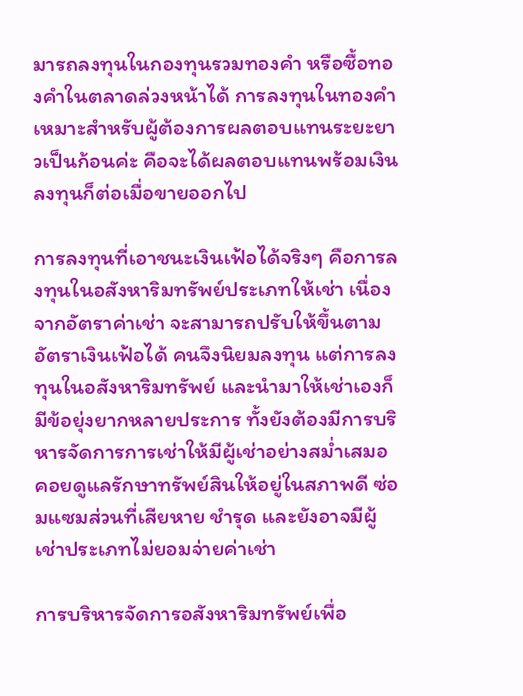มารถลงทุนในกองทุนรวมทองคำ หรือซื้อทองคำในตลาดล่วงหน้าได้ การลงทุนในทองคำเหมาะสำหรับผู้ต้องการผลตอบแทนระยะยาวเป็นก้อนค่ะ คือจะได้ผลตอบแทนพร้อมเงินลงทุนก็ต่อเมื่อขายออกไป

การลงทุนที่เอาชนะเงินเฟ้อได้จริงๆ คือการลงทุนในอสังหาริมทรัพย์ประเภทให้เช่า เนื่องจากอัตราค่าเช่า จะสามารถปรับให้ขึ้นตามอัตราเงินเฟ้อได้ คนจึงนิยมลงทุน แต่การลงทุนในอสังหาริมทรัพย์ และนำมาให้เช่าเองก็มีข้อยุ่งยากหลายประการ ทั้งยังต้องมีการบริหารจัดการการเช่าให้มีผู้เช่าอย่างสม่ำเสมอ คอยดูแลรักษาทรัพย์สินให้อยู่ในสภาพดี ซ่อมแซมส่วนที่เสียหาย ชำรุด และยังอาจมีผู้เช่าประเภทไม่ยอมจ่ายค่าเช่า

การบริหารจัดการอสังหาริมทรัพย์เพื่อ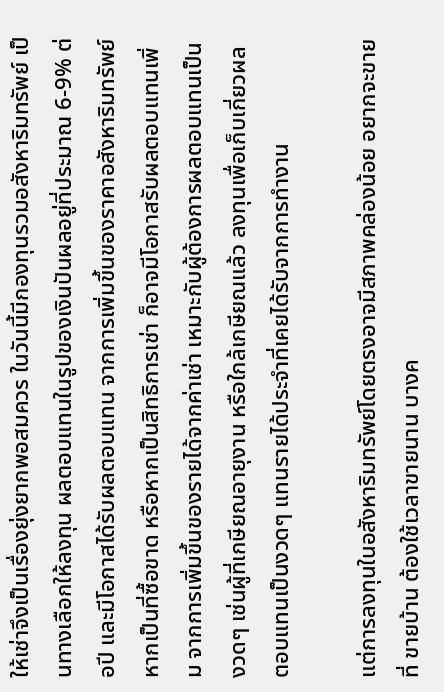ให้เช่าจึงเป็นเรื่องยุ่งยากพอสมควร ในวันนี้มีกองทุนรวมอสังหาริมทรัพย์ เป็นทางเลือกให้ลงทุน ผลตอบแทนในรูปของเงินปันผลอยู่ที่ประมาณ 6-9% ต่อปี และมีโอกาสได้รับผลตอบแทน จากการเพิ่มขึ้นของราคาอสังหาริมทรัพย์ หากเป็นที่ซื้อขาด หรือหากเป็นสิทธิการเช่า ก็อาจมีโอกาสรับผลตอบแทนเพิ่ม จากการเพิ่มขึ้นของรายได้จากค่าเช่า เหมาะกับผู้ต้องการผลตอบแทนเป็นงวดๆ เช่นผู้ที่เกษียณอายุงาน หรือใกล้เกษียณแล้ว ลงทุนเพื่อเก็บเกี่ยวผลตอบแทนเป็นงวดๆ แทนรายได้ประจำที่เคยได้รับจากการทำงาน

แต่การลงทุนในอสังหาริมทรัพย์โดยตรงอาจมีสภาพคล่องน้อย อยากจะขายที่ ขายบ้าน ต้องใช้เวลาขายนาน บางค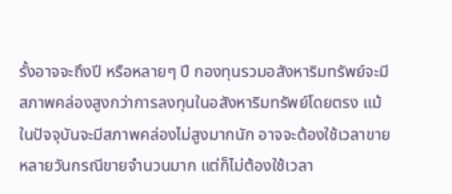รั้งอาจจะถึงปี หรือหลายๆ ปี กองทุนรวมอสังหาริมทรัพย์จะมีสภาพคล่องสูงกว่าการลงทุนในอสังหาริมทรัพย์โดยตรง แม้ในปัจจุบันจะมีสภาพคล่องไม่สูงมากนัก อาจจะต้องใช้เวลาขายหลายวันกรณีขายจำนวนมาก แต่ก็ไม่ต้องใช้เวลา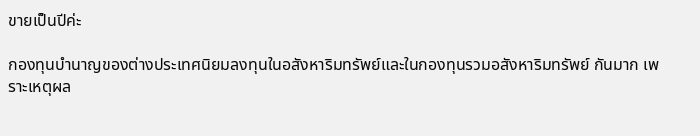ขายเป็นปีค่ะ

กองทุนบำนาญของต่างประเทศนิยมลงทุนในอสังหาริมทรัพย์และในกองทุนรวมอสังหาริมทรัพย์ กันมาก เพราะเหตุผล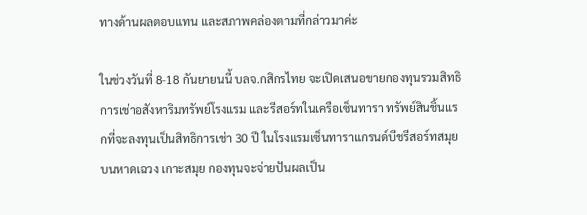ทางด้านผลตอบแทน และสภาพคล่องตามที่กล่าวมาค่ะ

ในช่วงวันที่ 8-18 กันยายนนี้ บลจ.กสิกรไทย จะเปิดเสนอขายกองทุนรวมสิทธิการเช่าอสังหาริมทรัพย์โรงแรม และรีสอร์ทในเครือเซ็นทารา ทรัพย์สินชิ้นแรกที่จะลงทุนเป็นสิทธิการเช่า 30 ปี ในโรงแรมเซ็นทาราแกรนด์บีชรีสอร์ทสมุย บนหาดเฉวง เกาะสมุย กองทุนจะจ่ายปันผลเป็น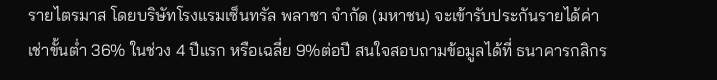รายไตรมาส โดยบริษัทโรงแรมเซ็นทรัล พลาซา จำกัด (มหาชน) จะเข้ารับประกันรายได้ค่าเช่าขั้นต่ำ 36% ในช่วง 4 ปีแรก หรือเฉลี่ย 9%ต่อปี สนใจสอบถามข้อมูลได้ที่ ธนาคารกสิกร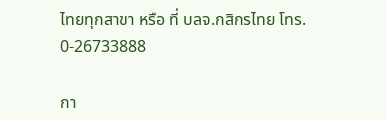ไทยทุกสาขา หรือ ที่ บลจ.กสิกรไทย โทร. 0-26733888

กา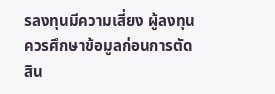รลงทุนมีความเสี่ยง ผู้ลงทุนควรศึกษาข้อมูลก่อนการตัดสิน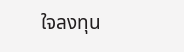ใจลงทุน